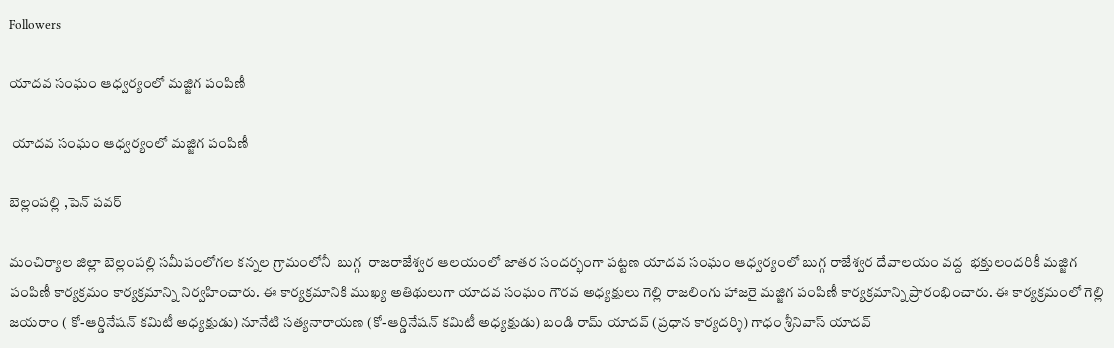Followers

యాదవ సంఘం ఆధ్వర్యంలో మజ్జిగ పంపిణీ

 యాదవ సంఘం ఆధ్వర్యంలో మజ్జిగ పంపిణీ

బెల్లంపల్లి ,పెన్ పవర్

మంచిర్యాల జిల్లా బెల్లంపల్లి సమీపంలోగల కన్నల గ్రామంలోనీ  బుగ్గ  రాజరాజేశ్వర ఆలయంలో జాతర సందర్భంగా పట్టణ యాదవ సంఘం ఆధ్వర్యంలో బుగ్గ రాజేశ్వర దేవాలయం వద్ద  భక్తులందరికీ మజ్జిగ పంపిణీ కార్యక్రమం కార్యక్రమాన్ని నిర్వహించారు. ఈ కార్యక్రమానికి ముఖ్య అతిథులుగా యాదవ సంఘం గౌరవ అధ్యక్షులు గెల్లి రాజలింగు హాజరై మజ్జిగ పంపిణీ కార్యక్రమాన్ని ప్రారంభించారు. ఈ కార్యక్రమంలో గెల్లి జయరాం ( కో-ఆర్డినేషన్ కమిటీ అధ్యక్షుడు) నూనేటి సత్యనారాయణ (కో-ఆర్డినేషన్ కమిటీ అధ్యక్షుడు) బండి రామ్ యాదవ్ (ప్రధాన కార్యదర్శి) గాధం శ్రీనివాస్ యాదవ్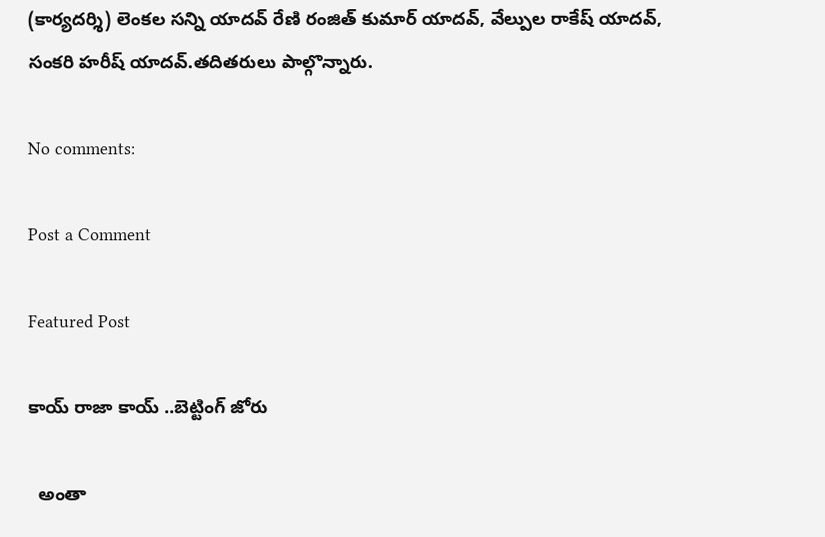(కార్యదర్శి) లెంకల సన్ని యాదవ్ రేణి రంజిత్ కుమార్ యాదవ్, వేల్పుల రాకేష్ యాదవ్, సంకరి హరీష్ యాదవ్.తదితరులు పాల్గొన్నారు.

No comments:

Post a Comment

Featured Post

కాయ్ రాజా కాయ్ ..బెట్టింగ్ జోరు

  అంతా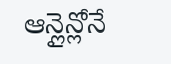ఆన్లైన్లోనే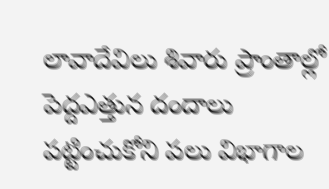లావాదేవిలు శివారు ప్రాంతాల్లో పెద్దఎత్తున దందాలు పట్టించుకోని పలు విభాగాల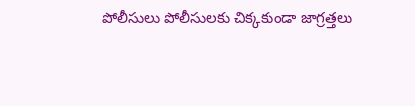పోలీసులు పోలీసులకు చిక్కకుండా జాగ్రత్తలు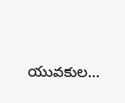యువకుల...